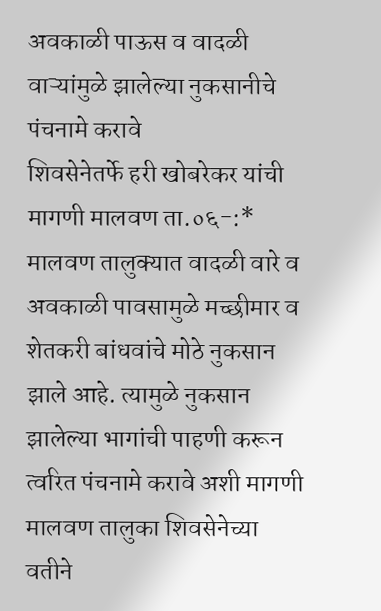अवकाळी पाऊस व वादळी वाऱ्यांमुळे झालेल्या नुकसानीचे पंचनामे करावे
शिवसेनेतर्फे हरी खोबरेकर यांची मागणी मालवण ता.०६-:* मालवण तालुक्यात वादळी वारे व अवकाळी पावसामुळे मच्छीमार व शेतकरी बांधवांचे मोठे नुकसान झाले आहे. त्यामुळे नुकसान झालेल्या भागांची पाहणी करून त्वरित पंचनामे करावे अशी मागणी मालवण तालुका शिवसेनेच्या वतीने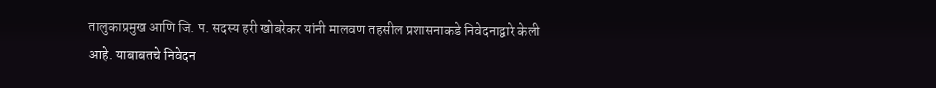तालुकाप्रमुख आणि जि. प. सदस्य हरी खोबरेकर यांनी मालवण तहसील प्रशासनाकडे निवेदनाद्वारे केली आहे. याबाबतचे निवेदन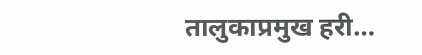तालुकाप्रमुख हरी…